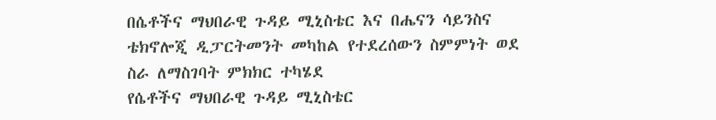በሴቶችና ማህበራዊ ጉዳይ ሚኒስቴር እና በሔናን ሳይንስና ቴክኖሎጂ ዲፓርትመንት መካከል የተደረሰውን ስምምነት ወደ ስራ ለማስገባት ምክክር ተካሄደ
የሴቶችና ማህበራዊ ጉዳይ ሚኒስቴር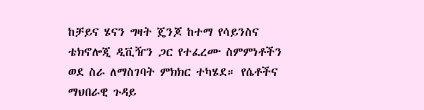ከቻይና ሄናን ግዛት ጄንጆ ከተማ የሳይንስና ቴክኖሎጂ ዲቪዥን ጋር የተፈረሙ ስምምነቶችን ወደ ስራ ለማስገባት ምክክር ተካሄደ። የሴቶችና ማህበራዊ ጉዳይ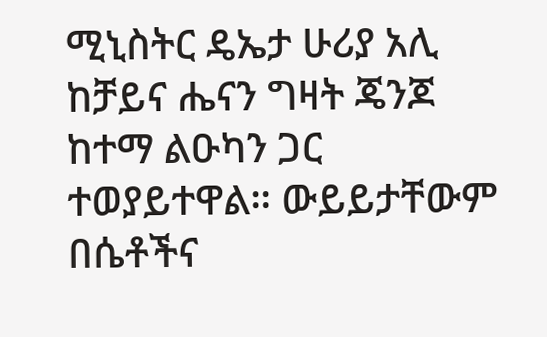ሚኒስትር ዴኤታ ሁሪያ አሊ ከቻይና ሔናን ግዛት ጄንጆ ከተማ ልዑካን ጋር ተወያይተዋል። ውይይታቸውም በሴቶችና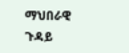ማህበራዊ ጉዳይ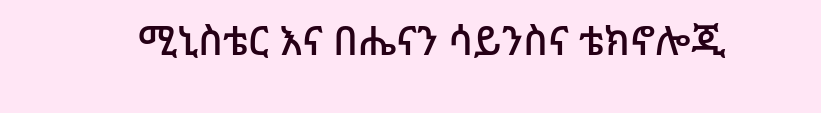ሚኒስቴር እና በሔናን ሳይንስና ቴክኖሎጂ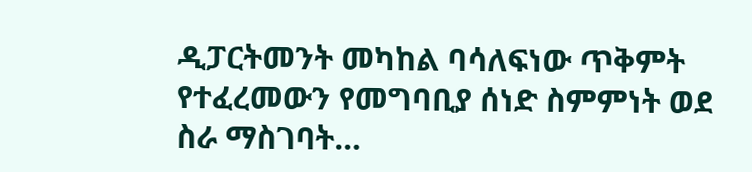ዲፓርትመንት መካከል ባሳለፍነው ጥቅምት የተፈረመውን የመግባቢያ ሰነድ ስምምነት ወደ ስራ ማስገባት…